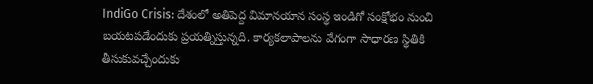IndiGo Crisis: దేశంలో అతిపెద్ద విమానయాన సంస్థ ఇండిగో సంక్షోభం నుంచి బయటపడేందుకు ప్రయత్నిస్తున్నది. కార్యకలాపాలను వేగంగా సాధారణ స్థితికి తీసుకువచ్చేందుకు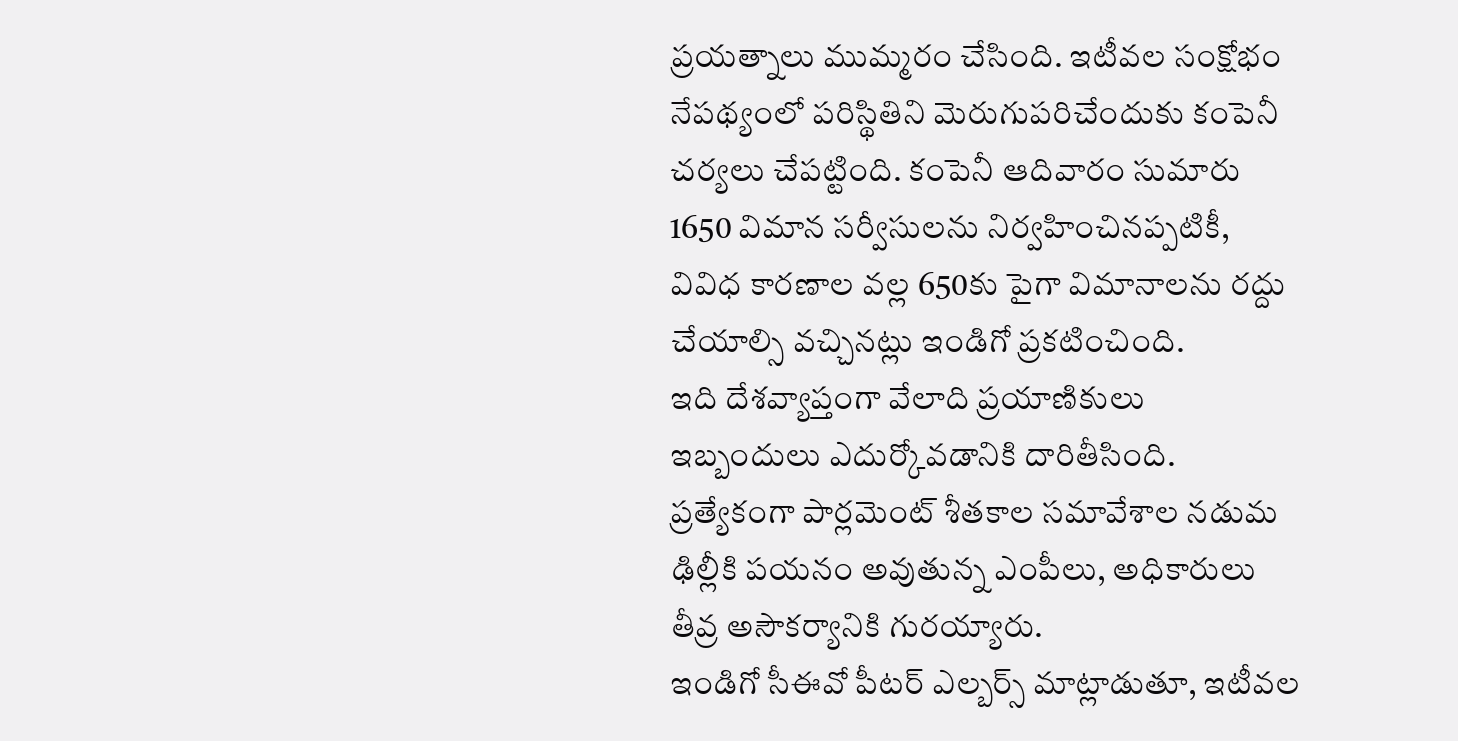ప్రయత్నాలు ముమ్మరం చేసింది. ఇటీవల సంక్షోభం నేపథ్యంలో పరిస్థితిని మెరుగుపరిచేందుకు కంపెనీ చర్యలు చేపట్టింది. కంపెనీ ఆదివారం సుమారు 1650 విమాన సర్వీసులను నిర్వహించినప్పటికీ, వివిధ కారణాల వల్ల 650కు పైగా విమానాలను రద్దు చేయాల్సి వచ్చినట్లు ఇండిగో ప్రకటించింది.
ఇది దేశవ్యాప్తంగా వేలాది ప్రయాణికులు ఇబ్బందులు ఎదుర్కోవడానికి దారితీసింది. ప్రత్యేకంగా పార్లమెంట్ శీతకాల సమావేశాల నడుమ ఢిల్లీకి పయనం అవుతున్న ఎంపీలు, అధికారులు తీవ్ర అసౌకర్యానికి గురయ్యారు.
ఇండిగో సీఈవో పీటర్ ఎల్బర్స్ మాట్లాడుతూ, ఇటీవల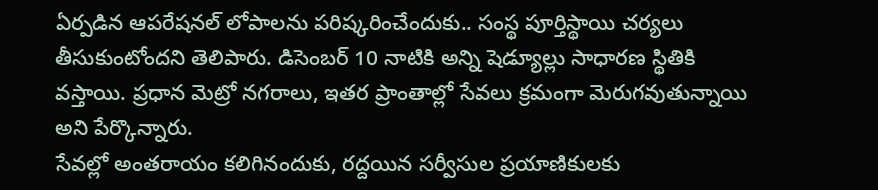ఏర్పడిన ఆపరేషనల్ లోపాలను పరిష్కరించేందుకు.. సంస్థ పూర్తిస్థాయి చర్యలు తీసుకుంటోందని తెలిపారు. డిసెంబర్ 10 నాటికి అన్ని షెడ్యూల్లు సాధారణ స్థితికి వస్తాయి. ప్రధాన మెట్రో నగరాలు, ఇతర ప్రాంతాల్లో సేవలు క్రమంగా మెరుగవుతున్నాయి అని పేర్కొన్నారు.
సేవల్లో అంతరాయం కలిగినందుకు, రద్దయిన సర్వీసుల ప్రయాణికులకు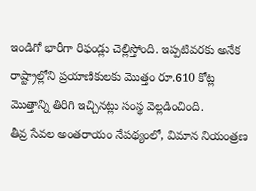ఇండిగో భారీగా రిఫండ్లు చెల్లిస్తోంది. ఇప్పటివరకు అనేక రాష్ట్రాల్లోని ప్రయాణికులకు మొత్తం రూ.610 కోట్ల మొత్తాన్ని తిరిగి ఇచ్చినట్లు సంస్థ వెల్లడించింది.
తీవ్ర సేవల అంతరాయం నేపథ్యంలో, విమాన నియంత్రణ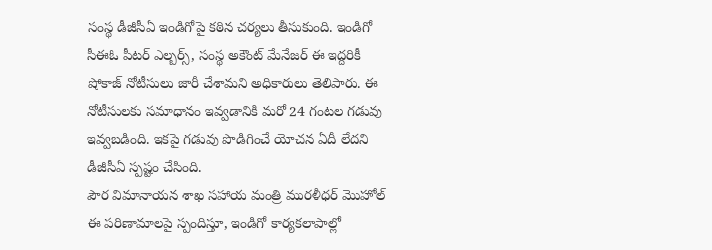సంస్థ డీజీసీఏ ఇండిగోపై కఠిన చర్యలు తీసుకుంది. ఇండిగో సీఈఓ పీటర్ ఎల్బర్స్, సంస్థ అకౌంట్ మేనేజర్ ఈ ఇద్దరికీ షోకాజ్ నోటీసులు జారీ చేశామని అధికారులు తెలిపారు. ఈ నోటీసులకు సమాధానం ఇవ్వడానికి మరో 24 గంటల గడువు ఇవ్వబడింది. ఇకపై గడువు పొడిగించే యోచన ఏదీ లేదని డీజీసీఏ స్పష్టం చేసింది.
పౌర విమానాయన శాఖ సహాయ మంత్రి మురళీధర్ మొహోల్ ఈ పరిణామాలపై స్పందిస్తూ, ఇండిగో కార్యకలాపాల్లో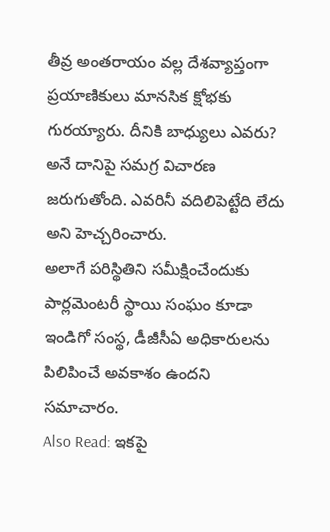తీవ్ర అంతరాయం వల్ల దేశవ్యాప్తంగా ప్రయాణికులు మానసిక క్షోభకు గురయ్యారు. దీనికి బాధ్యులు ఎవరు? అనే దానిపై సమగ్ర విచారణ జరుగుతోంది. ఎవరినీ వదిలిపెట్టేది లేదు అని హెచ్చరించారు.
అలాగే పరిస్థితిని సమీక్షించేందుకు పార్లమెంటరీ స్థాయి సంఘం కూడా ఇండిగో సంస్థ, డీజీసీఏ అధికారులను పిలిపించే అవకాశం ఉందని సమాచారం.
Also Read: ఇకపై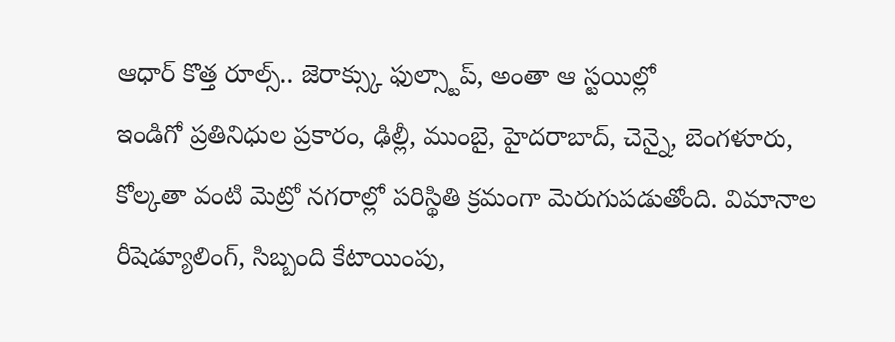ఆధార్ కొత్త రూల్స్.. జెరాక్స్కు ఫుల్స్టాప్, అంతా ఆ స్టయిల్లో
ఇండిగో ప్రతినిధుల ప్రకారం, ఢిల్లీ, ముంబై, హైదరాబాద్, చెన్నై, బెంగళూరు, కోల్కతా వంటి మెట్రో నగరాల్లో పరిస్థితి క్రమంగా మెరుగుపడుతోంది. విమానాల రీషెడ్యూలింగ్, సిబ్బంది కేటాయింపు,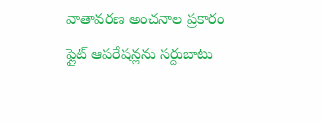వాతావరణ అంచనాల ప్రకారం ఫ్లైట్ ఆపరేషన్లను సర్దుబాటు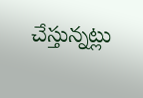చేస్తున్నట్లు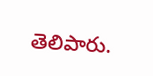తెలిపారు.